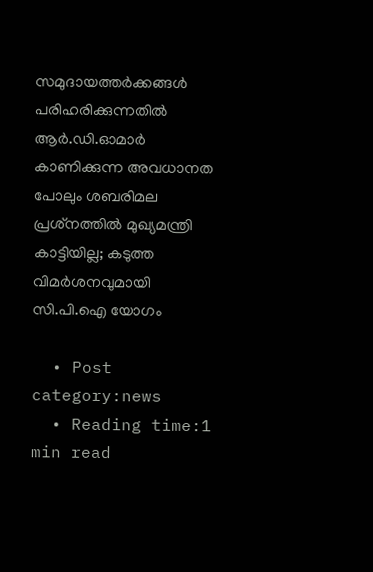സമുദായത്തര്‍ക്കങ്ങള്‍ പരിഹരിക്കുന്നതില്‍ ആര്‍.ഡി.ഓമാര്‍ കാണിക്കുന്ന അവധാനത പോലും ശബരിമല പ്രശ്‌നത്തില്‍ മുഖ്യമന്ത്രി കാട്ടിയില്ല; കടുത്ത വിമര്‍ശനവുമായി സി.പി.ഐ യോഗം

  • Post category:news
  • Reading time:1 min read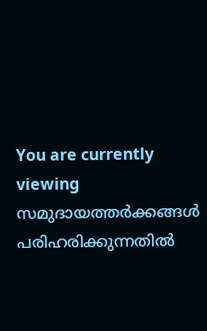You are currently viewing സമുദായത്തര്‍ക്കങ്ങള്‍ പരിഹരിക്കുന്നതില്‍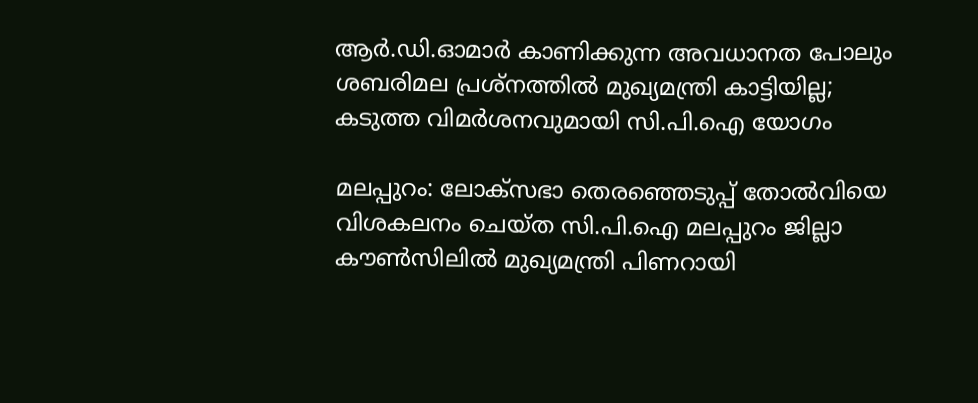ആര്‍.ഡി.ഓമാര്‍ കാണിക്കുന്ന അവധാനത പോലും ശബരിമല പ്രശ്‌നത്തില്‍ മുഖ്യമന്ത്രി കാട്ടിയില്ല; കടുത്ത വിമര്‍ശനവുമായി സി.പി.ഐ യോഗം

മലപ്പുറം: ലോക്സഭാ തെരഞ്ഞെടുപ്പ് തോല്‍വിയെ വിശകലനം ചെയ്ത സി.പി.ഐ മലപ്പുറം ജില്ലാ കൗണ്‍സിലില്‍ മുഖ്യമന്ത്രി പിണറായി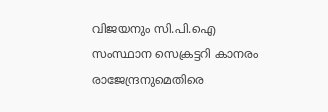വിജയനും സി.പി.ഐ സംസ്ഥാന സെക്രട്ടറി കാനരം രാജേന്ദ്രനുമെതിരെ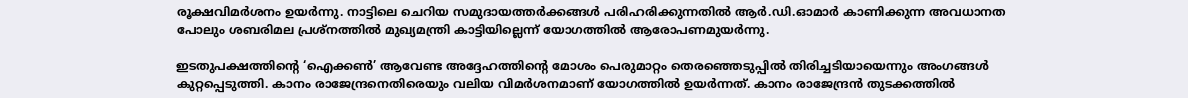രൂക്ഷവിമര്‍ശനം ഉയര്‍ന്നു. നാട്ടിലെ ചെറിയ സമുദായത്തര്‍ക്കങ്ങള്‍ പരിഹരിക്കുന്നതില്‍ ആര്‍.ഡി.ഓമാര്‍ കാണിക്കുന്ന അവധാനത പോലും ശബരിമല പ്രശ്‌നത്തില്‍ മുഖ്യമന്ത്രി കാട്ടിയില്ലെന്ന് യോഗത്തില്‍ ആരോപണമുയര്‍ന്നു.

ഇടതുപക്ഷത്തിന്‍റെ ‘ഐക്കണ്‍’ ആവേണ്ട അദ്ദേഹത്തിന്‍റെ മോശം പെരുമാറ്റം തെരഞ്ഞെടുപ്പില്‍ തിരിച്ചടിയായെന്നും അംഗങ്ങള്‍ കുറ്റപ്പെടുത്തി. കാനം രാജേന്ദ്രനെതിരെയും വലിയ വിമര്‍ശനമാണ് യോഗത്തില്‍ ഉയര്‍ന്നത്. കാനം രാജേന്ദ്രന്‍ തുടക്കത്തില്‍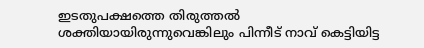ഇടതുപക്ഷത്തെ തിരുത്തല്‍ ശക്തിയായിരുന്നുവെങ്കിലും പിന്നീട് നാവ് കെട്ടിയിട്ട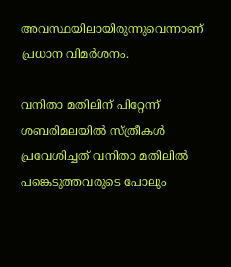അവസ്ഥയിലായിരുന്നുവെന്നാണ് പ്രധാന വിമര്‍ശനം.

വനിതാ മതിലിന് പിറ്റേന്ന് ശബരിമലയില്‍ സ്ത്രീകള്‍ പ്രവേശിച്ചത് വനിതാ മതിലില്‍ പങ്കെടുത്തവരുടെ പോലും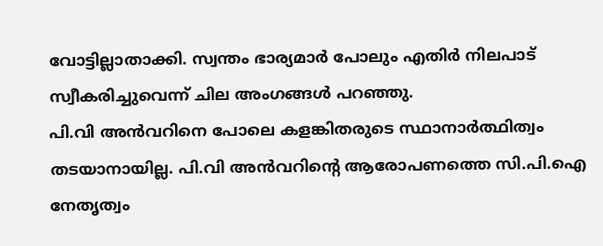വോട്ടില്ലാതാക്കി. സ്വന്തം ഭാര്യമാര്‍ പോലും എതിര്‍ നിലപാട് സ്വീകരിച്ചുവെന്ന് ചില അംഗങ്ങള്‍ പറഞ്ഞു.
പി.വി അന്‍വറിനെ പോലെ കളങ്കിതരുടെ സ്ഥാനാര്‍ത്ഥിത്വം തടയാനായില്ല. പി.വി അന്‍വറിന്‍റെ ആരോപണത്തെ സി.പി.ഐ നേതൃത്വം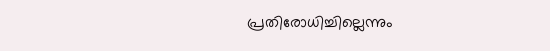പ്രതിരോധിച്ചില്ലെന്നും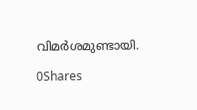വിമര്‍ശമുണ്ടായി.

0Shares